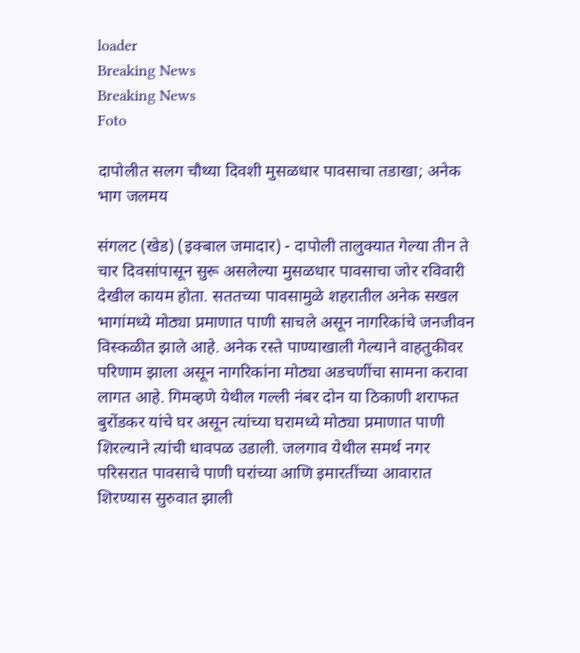loader
Breaking News
Breaking News
Foto

दापोलीत सलग चौथ्या दिवशी मुसळधार पावसाचा तडाखा; अनेक भाग जलमय

संगलट (खेड) (इक्बाल जमादार) - दापोली तालुक्यात गेल्या तीन ते चार दिवसांपासून सुरू असलेल्या मुसळधार पावसाचा जोर रविवारी देखील कायम होता. सततच्या पावसामुळे शहरातील अनेक सखल भागांमध्ये मोठ्या प्रमाणात पाणी साचले असून नागरिकांचे जनजीवन विस्कळीत झाले आहे. अनेक रस्ते पाण्याखाली गेल्याने वाहतुकीवर परिणाम झाला असून नागरिकांना मोठ्या अडचणींचा सामना करावा लागत आहे. गिमव्हणे येथील गल्ली नंबर दोन या ठिकाणी शराफत बुरोंडकर यांचे घर असून त्यांच्या घरामध्ये मोठ्या प्रमाणात पाणी शिरल्याने त्यांची धावपळ उडाली. जलगाव येथील समर्थ नगर परिसरात पावसाचे पाणी घरांच्या आणि इमारतींच्या आवारात शिरण्यास सुरुवात झाली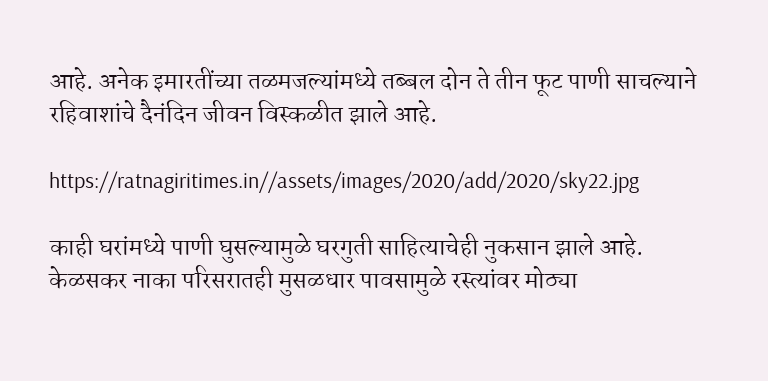आहे. अनेक इमारतींच्या तळमजल्यांमध्ये तब्बल दोन ते तीन फूट पाणी साचल्याने रहिवाशांचे दैनंदिन जीवन विस्कळीत झाले आहे.

https://ratnagiritimes.in//assets/images/2020/add/2020/sky22.jpg

काही घरांमध्ये पाणी घुसल्यामुळे घरगुती साहित्याचेही नुकसान झाले आहे. केळसकर नाका परिसरातही मुसळधार पावसामुळे रस्त्यांवर मोठ्या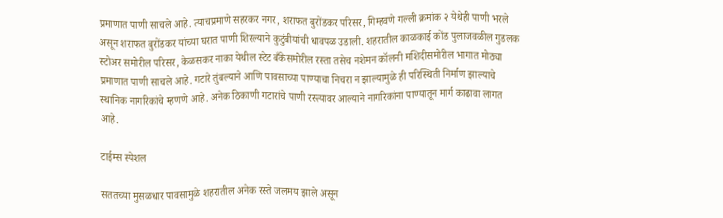प्रमाणात पाणी साचले आहे. त्याचप्रमाणे सहरकर नगर, शराफत बुरोंडकर परिसर, गिम्हवणे गल्ली क्रमांक २ येथेही पाणी भरले असून शराफत बुरोंडकर यांच्या घरात पाणी शिरल्याने कुटुंबीयांची धावपळ उडाली. शहरातील काळकाई कोंड पुलाजवळील गुडलक स्टोअर समोरील परिसर, केळसकर नाका येथील स्टेट बँकेसमोरील रस्ता तसेच नशेमन कॉलनी मशिदीसमोरील भागात मोठ्या प्रमाणात पाणी साचले आहे. गटारे तुंबल्याने आणि पावसाच्या पाण्याचा निचरा न झाल्यामुळे ही परिस्थिती निर्माण झाल्याचे स्थानिक नागरिकांचे म्हणणे आहे. अनेक ठिकाणी गटारांचे पाणी रस्त्यावर आल्याने नागरिकांना पाण्यातून मार्ग काढावा लागत आहे.

टाईम्स स्पेशल

सततच्या मुसळधार पावसामुळे शहरातील अनेक रस्ते जलमय झाले असून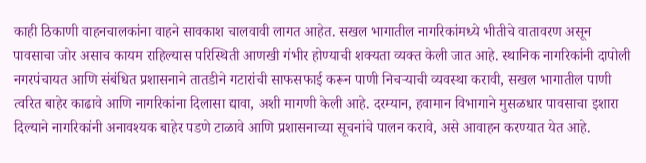काही ठिकाणी वाहनचालकांना वाहने सावकाश चालवावी लागत आहेत. सखल भागातील नागरिकांमध्ये भीतीचे वातावरण असून पावसाचा जोर असाच कायम राहिल्यास परिस्थिती आणखी गंभीर होण्याची शक्यता व्यक्त केली जात आहे. स्थानिक नागरिकांनी दापोली नगरपंचायत आणि संबंधित प्रशासनाने तातडीने गटारांची साफसफाई करून पाणी निचर्‍याची व्यवस्था करावी, सखल भागातील पाणी त्वरित बाहेर काढावे आणि नागरिकांना दिलासा द्यावा, अशी मागणी केली आहे. दरम्यान, हवामान विभागाने मुसळधार पावसाचा इशारा दिल्याने नागरिकांनी अनावश्यक बाहेर पडणे टाळावे आणि प्रशासनाच्या सूचनांचे पालन करावे, असे आवाहन करण्यात येत आहे.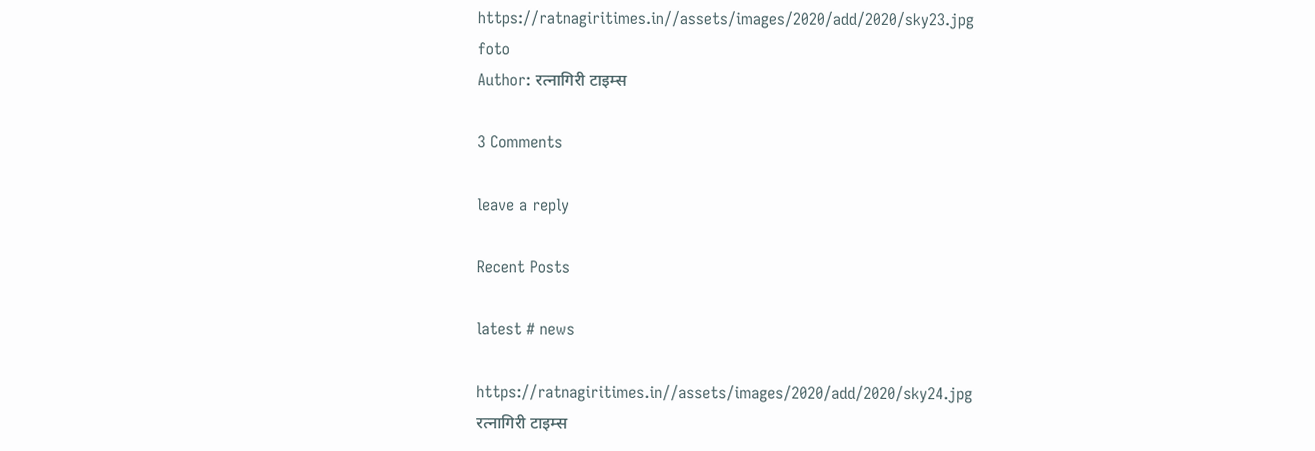https://ratnagiritimes.in//assets/images/2020/add/2020/sky23.jpg
foto
Author: रत्नागिरी टाइम्स

3 Comments

leave a reply

Recent Posts

latest # news

https://ratnagiritimes.in//assets/images/2020/add/2020/sky24.jpg
रत्नागिरी टाइम्स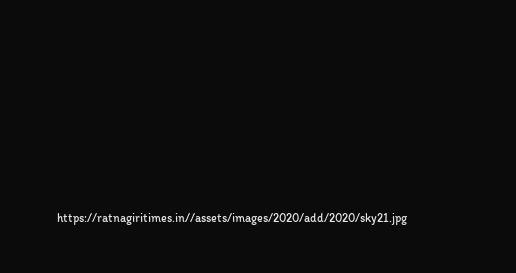https://ratnagiritimes.in//assets/images/2020/add/2020/sky21.jpg